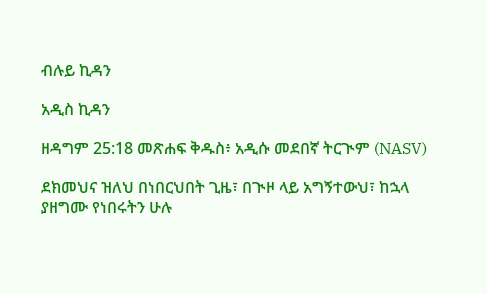ብሉይ ኪዳን

አዲስ ኪዳን

ዘዳግም 25:18 መጽሐፍ ቅዱስ፥ አዲሱ መደበኛ ትርጒም (NASV)

ደክመህና ዝለህ በነበርህበት ጊዜ፣ በጒዞ ላይ አግኝተውህ፣ ከኋላ ያዘግሙ የነበሩትን ሁሉ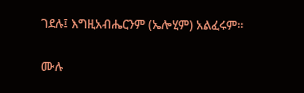ገደሉ፤ እግዚአብሔርንም (ኤሎሂም) አልፈሩም።

ሙሉ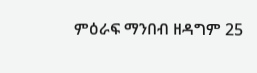ምዕራፍ ማንበብ ዘዳግም 25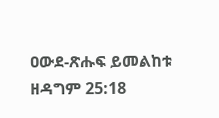ዐውደ-ጽሑፍ ይመልከቱ ዘዳግም 25:18